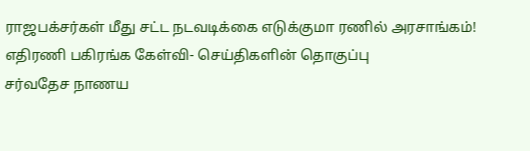ராஜபக்சர்கள் மீது சட்ட நடவடிக்கை எடுக்குமா ரணில் அரசாங்கம்! எதிரணி பகிரங்க கேள்வி- செய்திகளின் தொகுப்பு
சர்வதேச நாணய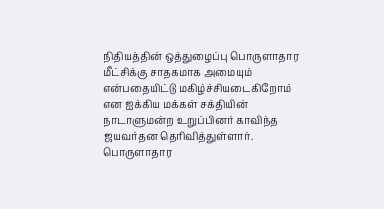நிதியத்தின் ஒத்துழைப்பு பொருளாதார மீட்சிக்கு சாதகமாக அமையும் என்பதையிட்டு மகிழ்ச்சியடைகிறோம் என ஐக்கிய மக்கள் சக்தியின் நாடாளுமன்ற உறுப்பினர் காவிந்த ஜயவர்தன தெரிவித்துள்ளார்.
பொருளாதார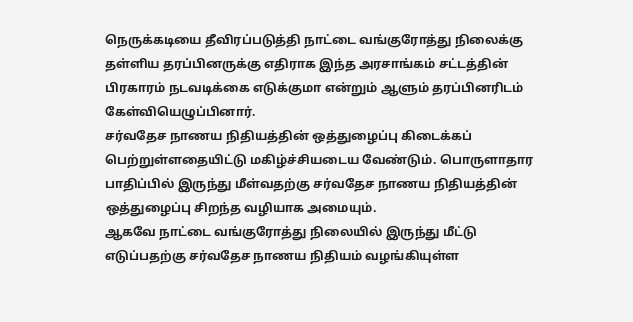நெருக்கடியை தீவிரப்படுத்தி நாட்டை வங்குரோத்து நிலைக்கு தள்ளிய தரப்பினருக்கு எதிராக இந்த அரசாங்கம் சட்டத்தின் பிரகாரம் நடவடிக்கை எடுக்குமா என்றும் ஆளும் தரப்பினரிடம் கேள்வியெழுப்பினார்.
சர்வதேச நாணய நிதியத்தின் ஒத்துழைப்பு கிடைக்கப் பெற்றுள்ளதையிட்டு மகிழ்ச்சியடைய வேண்டும். பொருளாதார பாதிப்பில் இருந்து மீள்வதற்கு சர்வதேச நாணய நிதியத்தின் ஒத்துழைப்பு சிறந்த வழியாக அமையும்.
ஆகவே நாட்டை வங்குரோத்து நிலையில் இருந்து மீட்டு எடுப்பதற்கு சர்வதேச நாணய நிதியம் வழங்கியுள்ள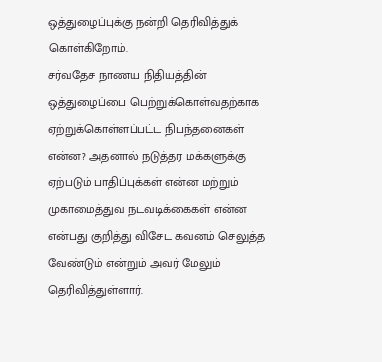ஒத்துழைப்புக்கு நன்றி தெரிவித்துக் கொள்கிறோம்.
சர்வதேச நாணய நிதியத்தின் ஒத்துழைப்பை பெற்றுக்கொள்வதற்காக ஏற்றுக்கொள்ளப்பட்ட நிபந்தனைகள் என்ன? அதனால் நடுத்தர மக்களுக்கு ஏற்படும் பாதிப்புக்கள் என்ன மற்றும் முகாமைத்துவ நடவடிக்கைகள் என்ன என்பது குறித்து விசேட கவனம் செலுத்த வேண்டும் என்றும் அவர் மேலும் தெரிவித்துள்ளார்.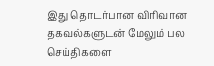இது தொடர்பான விரிவான தகவல்களுடன் மேலும் பல செய்திகளை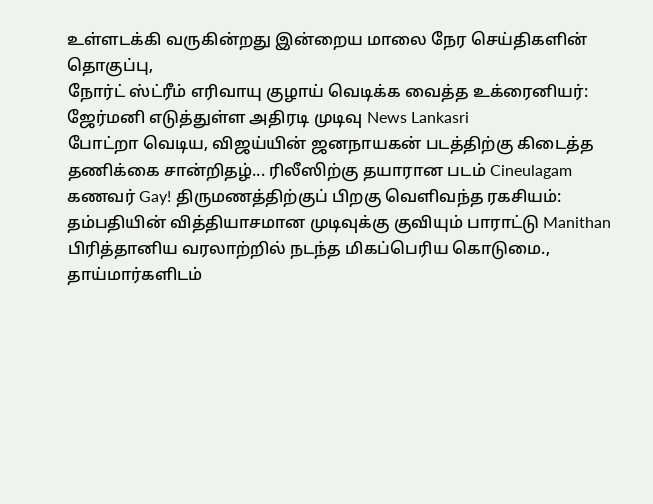உள்ளடக்கி வருகின்றது இன்றைய மாலை நேர செய்திகளின் தொகுப்பு,
நோர்ட் ஸ்ட்ரீம் எரிவாயு குழாய் வெடிக்க வைத்த உக்ரைனியர்: ஜேர்மனி எடுத்துள்ள அதிரடி முடிவு News Lankasri
போட்றா வெடிய, விஜய்யின் ஜனநாயகன் படத்திற்கு கிடைத்த தணிக்கை சான்றிதழ்... ரிலீஸிற்கு தயாரான படம் Cineulagam
கணவர் Gay! திருமணத்திற்குப் பிறகு வெளிவந்த ரகசியம்: தம்பதியின் வித்தியாசமான முடிவுக்கு குவியும் பாராட்டு Manithan
பிரித்தானிய வரலாற்றில் நடந்த மிகப்பெரிய கொடுமை., தாய்மார்களிடம்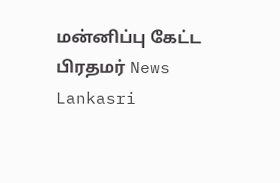மன்னிப்பு கேட்ட பிரதமர் News Lankasri